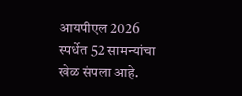आयपीएल 2026 स्पर्धेत 52 सामन्यांचा खेळ संपला आहे.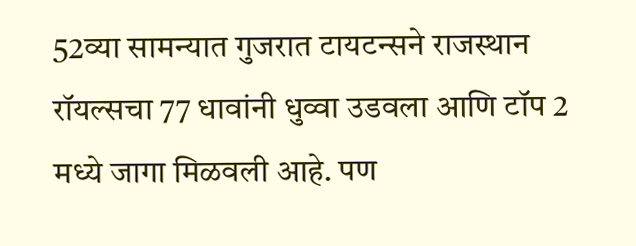52व्या सामन्यात गुजरात टायटन्सने राजस्थान रॉयल्सचा 77 धावांनी धुव्वा उडवला आणि टॉप 2 मध्ये जागा मिळवली आहे. पण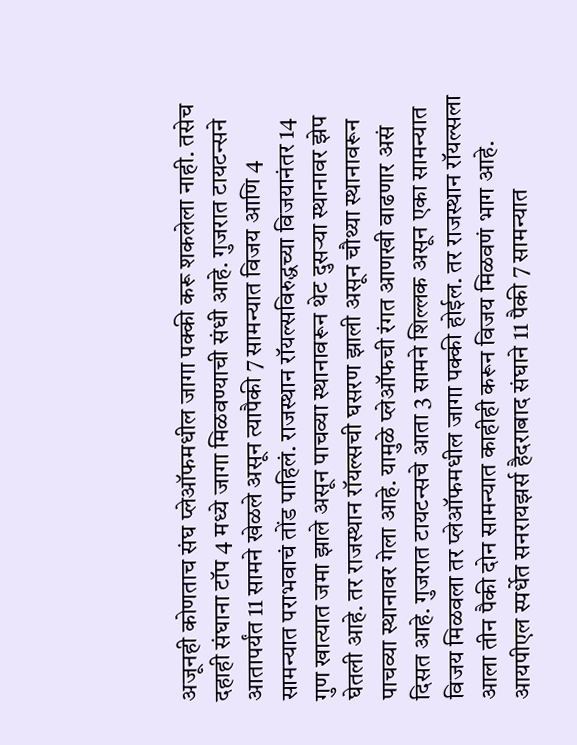अजूनही कोणताच संघ प्लेऑफमधील जागा पक्की करू शकलेला नाही. तसेच दहाही संघाना टॉप 4 मध्ये जागा मिळवण्याची संधी आहे. गुजरात टायटन्सने आतापर्यंत 11 सामने खेळले असून त्यापैकी 7 सामन्यात विजय आणि 4 सामन्यात पराभवाचं तोंड पाहिलं. राजस्थान रॉयल्सविरुद्धच्या विजयानंतर 14 गुण खात्यात जमा झाले असून पाचव्या स्थानावरून थेट दुसऱ्या स्थानावर झेप घेतली आहे. तर राजस्थान रॉयल्सची घसरण झाली असून चौथ्या स्थानावरून पाचव्या स्थानावर गेला आहे. यामुळे प्लेऑफची रंगत आणखी वाढणार असं दिसत आहे. गुजरात टायटन्सचे आता 3 सामने शिल्लक असून एका सामन्यात विजय मिळवला तर प्लेऑफमधील जागा पक्की होईल. तर राजस्थान रॉयल्सला आला तीन पैकी दोन सामन्यात काहीही करून विजय मिळवणं भाग आहे.
आयपीएल स्पर्धेत सनरायझर्स हैदराबाद संघाने 11 पैकी 7 सामन्यात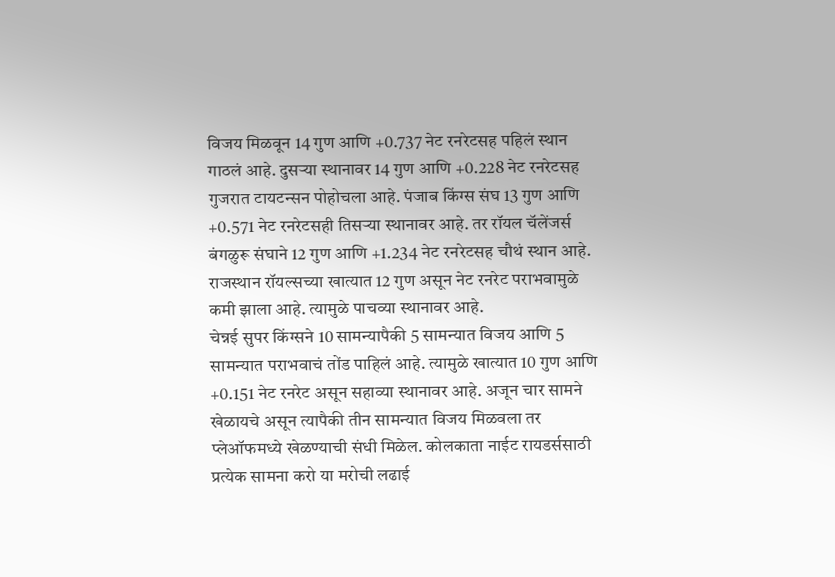विजय मिळवून 14 गुण आणि +0.737 नेट रनरेटसह पहिलं स्थान गाठलं आहे. दुसऱ्या स्थानावर 14 गुण आणि +0.228 नेट रनरेटसह गुजरात टायटन्सन पोहोचला आहे. पंजाब किंग्स संघ 13 गुण आणि +0.571 नेट रनरेटसही तिसऱ्या स्थानावर आहे. तर रॉयल चॅलेंजर्स बंगळुरू संघाने 12 गुण आणि +1.234 नेट रनरेटसह चौथं स्थान आहे. राजस्थान रॉयल्सच्या खात्यात 12 गुण असून नेट रनरेट पराभवामुळे कमी झाला आहे. त्यामुळे पाचव्या स्थानावर आहे.
चेन्नई सुपर किंग्सने 10 सामन्यापैकी 5 सामन्यात विजय आणि 5 सामन्यात पराभवाचं तोंड पाहिलं आहे. त्यामुळे खात्यात 10 गुण आणि +0.151 नेट रनरेट असून सहाव्या स्थानावर आहे. अजून चार सामने खेळायचे असून त्यापैकी तीन सामन्यात विजय मिळवला तर प्लेऑफमध्ये खेळण्याची संधी मिळेल. कोलकाता नाईट रायडर्ससाठी प्रत्येक सामना करो या मरोची लढाई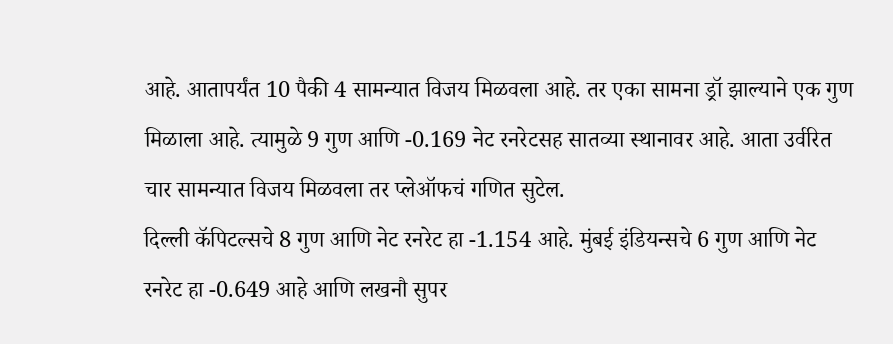आहे. आतापर्यंत 10 पैकी 4 सामन्यात विजय मिळवला आहे. तर एका सामना ड्रॉ झाल्याने एक गुण मिळाला आहे. त्यामुळे 9 गुण आणि -0.169 नेट रनरेटसह सातव्या स्थानावर आहे. आता उर्वरित चार सामन्यात विजय मिळवला तर प्लेऑफचं गणित सुटेल.
दिल्ली कॅपिटल्सचे 8 गुण आणि नेट रनरेट हा -1.154 आहे. मुंबई इंडियन्सचे 6 गुण आणि नेट रनरेट हा -0.649 आहे आणि लखनौ सुपर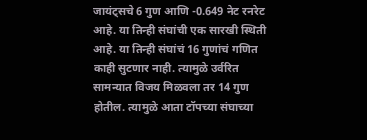जायंट्सचे 6 गुण आणि -0.649 नेट रनरेट आहे. या तिन्ही संघांची एक सारखी स्थिती आहे. या तिन्ही संघांचं 16 गुणांचं गणित काही सुटणार नाही. त्यामुळे उर्वरित सामन्यात विजय मिळवला तर 14 गुण होतील. त्यामुळे आता टॉपच्या संघाच्या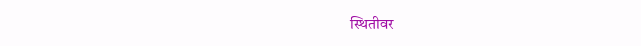स्थितीवर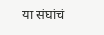या संघांचं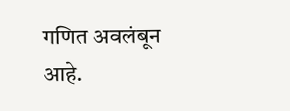गणित अवलंबून आहे.